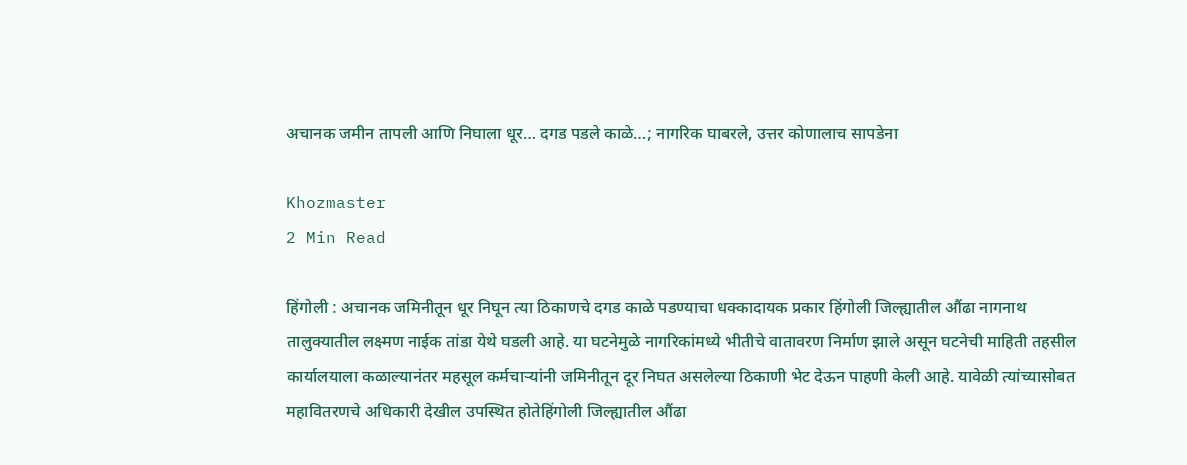अचानक जमीन तापली आणि निघाला धूर… दगड पडले काळे…; नागरिक घाबरले, उत्तर कोणालाच सापडेना

Khozmaster
2 Min Read

हिंगोली : अचानक जमिनीतून धूर निघून त्या ठिकाणचे दगड काळे पडण्याचा धक्कादायक प्रकार हिंगोली जिल्ह्यातील औंढा नागनाथ तालुक्यातील लक्ष्मण नाईक तांडा येथे घडली आहे. या घटनेमुळे नागरिकांमध्ये भीतीचे वातावरण निर्माण झाले असून घटनेची माहिती तहसील कार्यालयाला कळाल्यानंतर महसूल कर्मचाऱ्यांनी जमिनीतून दूर निघत असलेल्या ठिकाणी भेट देऊन पाहणी केली आहे. यावेळी त्यांच्यासोबत महावितरणचे अधिकारी देखील उपस्थित होतेहिंगोली जिल्ह्यातील औंढा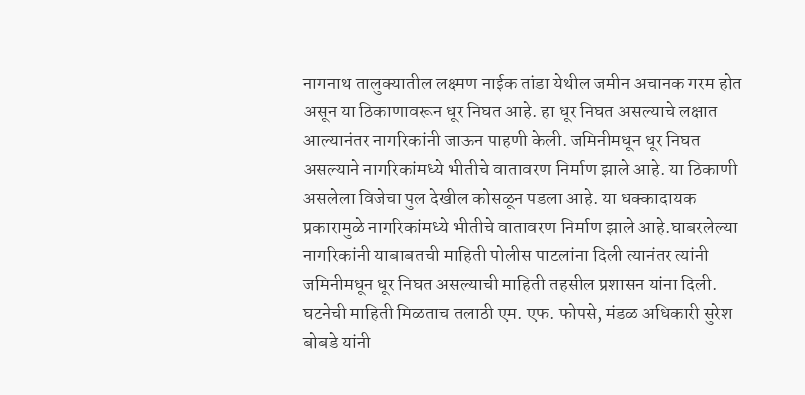नागनाथ तालुक्यातील लक्ष्मण नाईक तांडा येथील जमीन अचानक गरम होत असून या ठिकाणावरून धूर निघत आहे. हा धूर निघत असल्याचे लक्षात आल्यानंतर नागरिकांनी जाऊन पाहणी केली. जमिनीमधून धूर निघत असल्याने नागरिकांमध्ये भीतीचे वातावरण निर्माण झाले आहे. या ठिकाणी असलेला विजेचा पुल देखील कोसळून पडला आहे. या धक्कादायक प्रकारामुळे नागरिकांमध्ये भीतीचे वातावरण निर्माण झाले आहे.घाबरलेल्या नागरिकांनी याबाबतची माहिती पोलीस पाटलांना दिली त्यानंतर त्यांनी जमिनीमधून धूर निघत असल्याची माहिती तहसील प्रशासन यांना दिली. घटनेची माहिती मिळताच तलाठी एम. एफ. फोपसे, मंडळ अधिकारी सुरेश बोबडे यांनी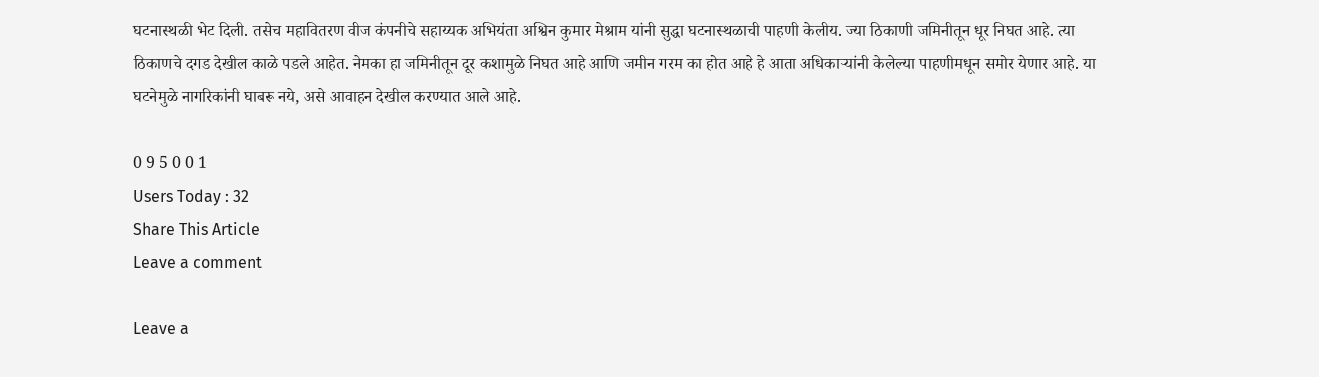घटनास्थळी भेट दिली. तसेच महावितरण वीज कंपनीचे सहाय्यक अभियंता अश्विन कुमार मेश्राम यांनी सुद्धा घटनास्थळाची पाहणी केलीय. ज्या ठिकाणी जमिनीतून धूर निघत आहे. त्या ठिकाणचे दगड देखील काळे पडले आहेत. नेमका हा जमिनीतून दूर कशामुळे निघत आहे आणि जमीन गरम का होत आहे हे आता अधिकाऱ्यांनी केलेल्या पाहणीमधून समोर येणार आहे. या घटनेमुळे नागरिकांनी घाबरू नये, असे आवाहन देखील करण्यात आले आहे.

0 9 5 0 0 1
Users Today : 32
Share This Article
Leave a comment

Leave a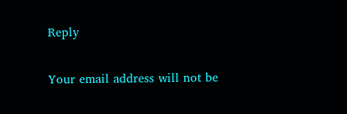Reply

Your email address will not be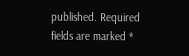published. Required fields are marked *